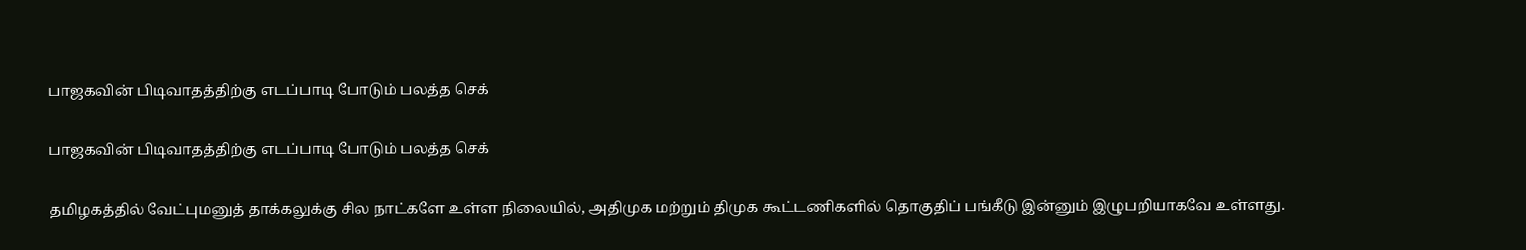பாஜகவின் பிடிவாதத்திற்கு எடப்பாடி போடும் பலத்த செக்

பாஜகவின் பிடிவாதத்திற்கு எடப்பாடி போடும் பலத்த செக்

தமிழகத்தில் வேட்புமனுத் தாக்கலுக்கு சில நாட்களே உள்ள நிலையில், அதிமுக மற்றும் திமுக கூட்டணிகளில் தொகுதிப் பங்கீடு இன்னும் இழுபறியாகவே உள்ளது.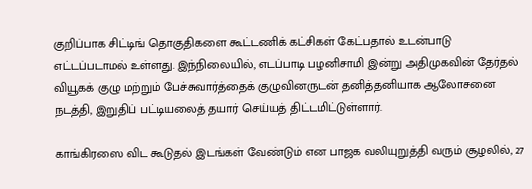குறிப்பாக சிட்டிங் தொகுதிகளை கூட்டணிக் கட்சிகள் கேட்பதால் உடன்பாடு எட்டப்படாமல் உள்ளது. இந்நிலையில், எடப்பாடி பழனிசாமி இன்று அதிமுகவின் தேர்தல் வியூகக் குழு மற்றும் பேச்சுவார்த்தைக் குழுவினருடன் தனித்தனியாக ஆலோசனை நடத்தி, இறுதிப் பட்டியலைத் தயார் செய்யத் திட்டமிட்டுள்ளார்.

காங்கிரஸை விட கூடுதல் இடங்கள் வேண்டும் என பாஜக வலியுறுத்தி வரும் சூழலில், 27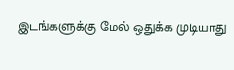இடங்களுக்கு மேல் ஒதுக்க முடியாது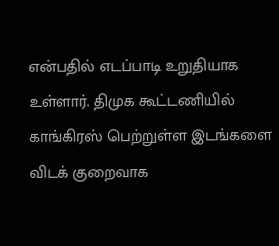என்பதில் எடப்பாடி உறுதியாக உள்ளார். திமுக கூட்டணியில் காங்கிரஸ் பெற்றுள்ள இடங்களை விடக் குறைவாக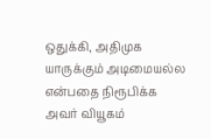ஒதுக்கி, அதிமுக யாருக்கும் அடிமையல்ல என்பதை நிரூபிக்க அவர் வியூகம்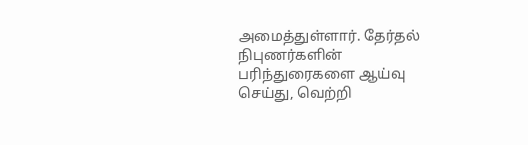அமைத்துள்ளார். தேர்தல் நிபுணர்களின் பரிந்துரைகளை ஆய்வு செய்து, வெற்றி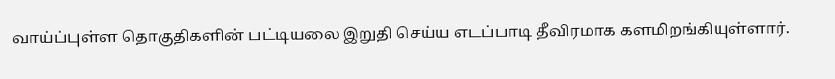வாய்ப்புள்ள தொகுதிகளின் பட்டியலை இறுதி செய்ய எடப்பாடி தீவிரமாக களமிறங்கியுள்ளார்.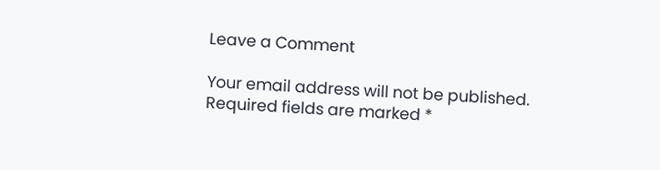Leave a Comment

Your email address will not be published. Required fields are marked *